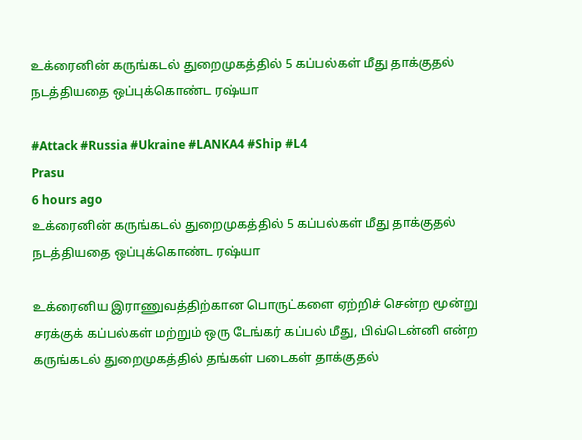உக்ரைனின் கருங்கடல் துறைமுகத்தில் 5 கப்பல்கள் மீது தாக்குதல் நடத்தியதை ஒப்புக்கொண்ட ரஷ்யா

#Attack #Russia #Ukraine #LANKA4 #Ship #L4
Prasu
6 hours ago
உக்ரைனின் கருங்கடல் துறைமுகத்தில் 5 கப்பல்கள் மீது தாக்குதல் நடத்தியதை ஒப்புக்கொண்ட ரஷ்யா

உக்ரைனிய இராணுவத்திற்கான பொருட்களை ஏற்றிச் சென்ற மூன்று சரக்குக் கப்பல்கள் மற்றும் ஒரு டேங்கர் கப்பல் மீது, பிவ்டென்னி என்ற கருங்கடல் துறைமுகத்தில் தங்கள் படைகள் தாக்குதல்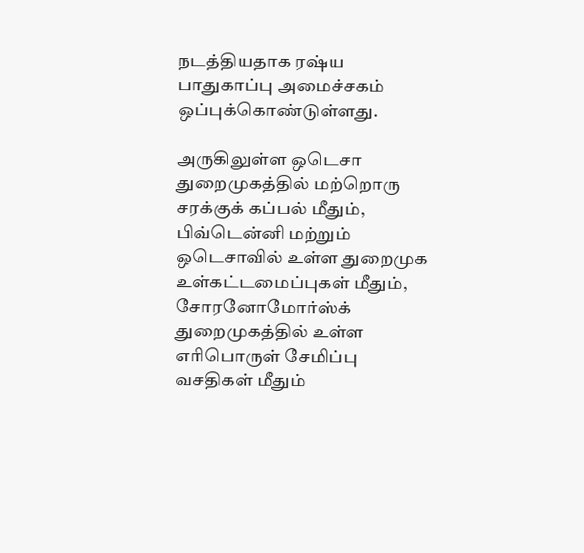நடத்தியதாக ரஷ்ய பாதுகாப்பு அமைச்சகம் ஒப்புக்கொண்டுள்ளது.

அருகிலுள்ள ஒடெசா துறைமுகத்தில் மற்றொரு சரக்குக் கப்பல் மீதும், பிவ்டென்னி மற்றும் ஒடெசாவில் உள்ள துறைமுக உள்கட்டமைப்புகள் மீதும், சோரனோமோர்ஸ்க் துறைமுகத்தில் உள்ள எரிபொருள் சேமிப்பு வசதிகள் மீதும்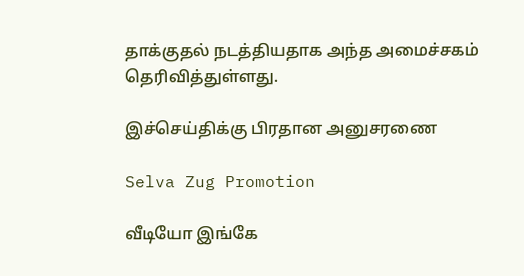தாக்குதல் நடத்தியதாக அந்த அமைச்சகம் தெரிவித்துள்ளது.

இச்செய்திக்கு பிரதான அனுசரணை

Selva Zug Promotion

வீடியோ இங்கே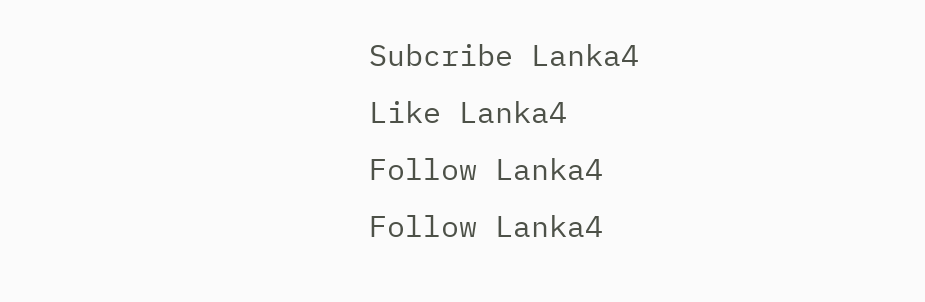Subcribe Lanka4
Like Lanka4
Follow Lanka4
Follow Lanka4